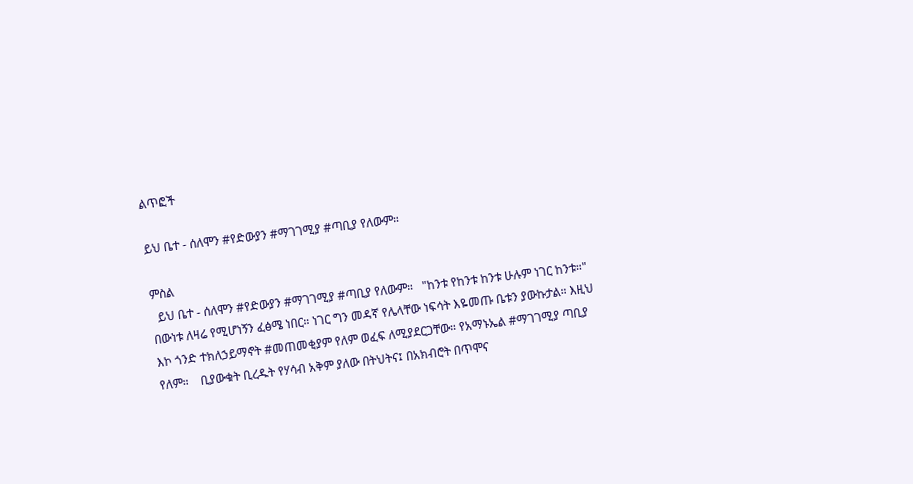ልጥፎች

ይህ ቤተ - ሰለሞን #የድውያን #ማገገሚያ #ጣቢያ የለውም።

ምስል
  ይህ ቤተ - ሰለሞን #የድውያን #ማገገሚያ #ጣቢያ የለውም።   "ከንቱ የከንቱ ከንቱ ሁሉም ነገር ከንቱ።"     በውነቱ ለዛሬ የሚሆነኝን ፈፅሜ ነበር። ነገር ግን መዳኛ የሌላቸው ነፍሳት እዬመጡ ቤቱን ያውኩታል። እዚህ እኮ ጎንድ ተክለኃይማኖት #መጠመቂያም የለም ወፈፍ ለሚያደርጋቸው። የአማኑኤል #ማገገሚያ ጣቢያ የለም።    ቢያውቁት ቢረዱት የሃሳብ አቅም ያለው በትህትና፤ በአክብሮት በጥሞና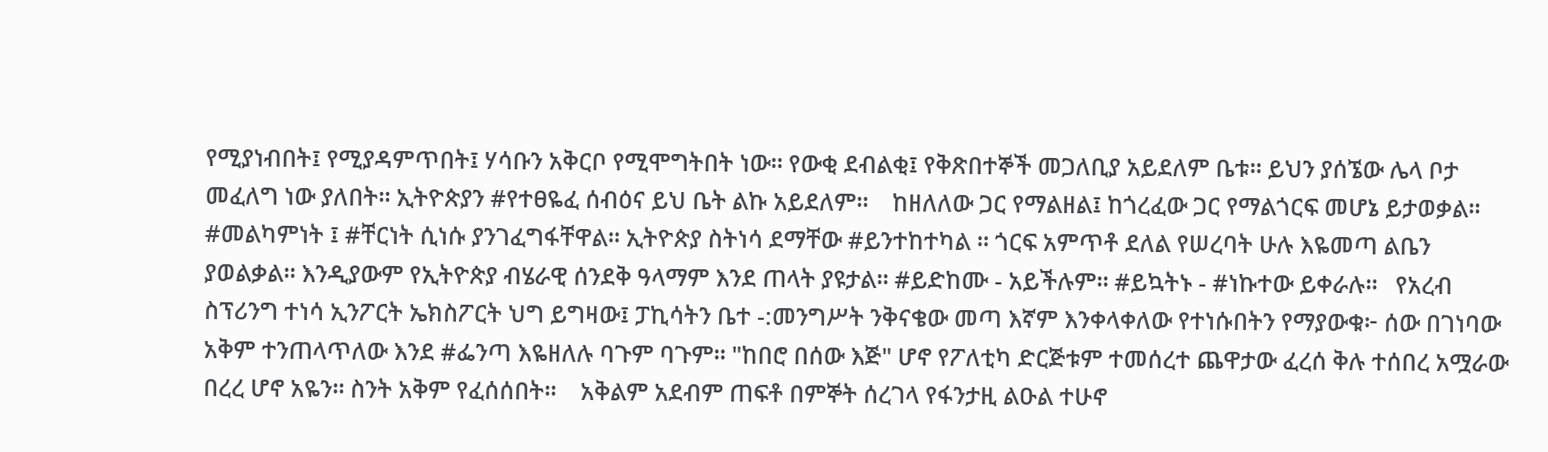የሚያነብበት፤ የሚያዳምጥበት፤ ሃሳቡን አቅርቦ የሚሞግትበት ነው። የውቂ ደብልቂ፤ የቅጽበተኞች መጋለቢያ አይደለም ቤቱ። ይህን ያሰኜው ሌላ ቦታ መፈለግ ነው ያለበት። ኢትዮጵያን #የተፀዬፈ ሰብዕና ይህ ቤት ልኩ አይደለም።    ከዘለለው ጋር የማልዘል፤ ከጎረፈው ጋር የማልጎርፍ መሆኔ ይታወቃል። #መልካምነት ፤ #ቸርነት ሲነሱ ያንገፈግፋቸዋል። ኢትዮጵያ ስትነሳ ደማቸው #ይንተከተካል ። ጎርፍ አምጥቶ ደለል የሠረባት ሁሉ እዬመጣ ልቤን ያወልቃል። እንዲያውም የኢትዮጵያ ብሄራዊ ሰንደቅ ዓላማም እንደ ጠላት ያዩታል። #ይድከሙ - አይችሉም። #ይኳትኑ - #ነኩተው ይቀራሉ።   የአረብ ስፕሪንግ ተነሳ ኢንፖርት ኤክስፖርት ህግ ይግዛው፤ ፓኪሳትን ቤተ -:መንግሥት ንቅናቄው መጣ እኛም እንቀላቀለው የተነሱበትን የማያውቁ፦ ሰው በገነባው አቅም ተንጠላጥለው እንደ #ፌንጣ እዬዘለሉ ባጉም ባጉም። "ከበሮ በሰው እጅ" ሆኖ የፖለቲካ ድርጅቱም ተመሰረተ ጨዋታው ፈረሰ ቅሉ ተሰበረ አሟራው በረረ ሆኖ አዬን። ስንት አቅም የፈሰሰበት።    አቅልም አደብም ጠፍቶ በምኞት ሰረገላ የፋንታዚ ልዑል ተሁኖ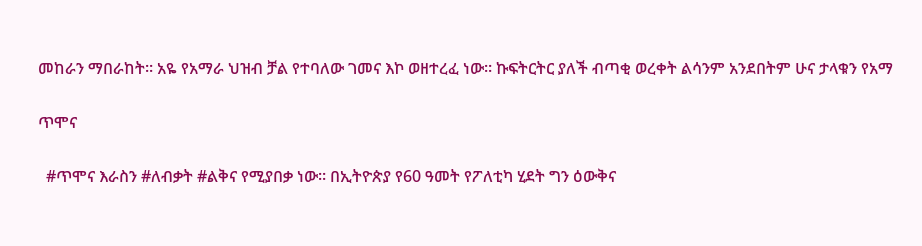መከራን ማበራከት። አዬ የአማራ ህዝብ ቻል የተባለው ገመና እኮ ወዘተረፈ ነው። ኩፍትርትር ያለች ብጣቂ ወረቀት ልሳንም አንደበትም ሁና ታላቁን የአማ

ጥሞና

  #ጥሞና እራስን #ለብቃት #ልቅና የሚያበቃ ነው። በኢትዮጵያ የ60 ዓመት የፖለቲካ ሂደት ግን ዕውቅና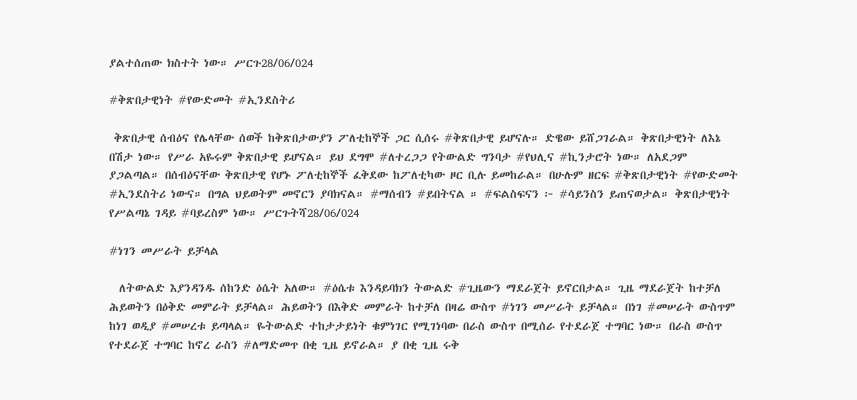ያልተሰጠው ክስተት ነው። ሥርጉ28/06/024

#ቅጽበታዊነት #የውድመት #ኢንደስትሪ

 ቅጽበታዊ ሰብዕና የሌላቸው ሰወች ከቅጽበታውያን ፖለቲከኞች ጋር ሲሰሩ #ቅጽበታዊ ይሆናሉ። ድዌው ይሸጋገራል። ቅጽበታዊነት ለእኔ በሽታ ነው። የሥራ አዬሩም ቅጽበታዊ ይሆናል። ይህ ደግሞ #ለተረጋጋ የትውልድ ግንባታ #የህሊና #ኪንታሮት ነው። ለአደጋም ያጋልጣል። በሰብዕናቸው ቅጽበታዊ የሆኑ ፖለቲከኞች ፈቅደው ከፖለቲካው ዞር ቢሉ ይመከራል። በሁሉም ዘርፍ #ቅጽበታዊነት #የውድመት #ኢንደስትሪ ነውና። በግል ህይወትም መኖርን ያባክናል። #ማሰብን #ይበትናል ። #ፍልስፍናን ፦ #ሳይንስን ይጠናወታል። ቅጽበታዊነት የሥልጣኔ ገዳይ #ባይረስም ነው። ሥርጉትሻ28/06/024

#ነገን መሥራት ይቻላል

  ለትውልድ እያንዳንዱ ሰከንድ ዕሴት አለው። #ዕሴቱ እንዳይባክን ትውልድ #ጊዜውን ማደራጀት ይኖርበታል። ጊዜ ማደራጀት ከተቻለ ሕይወትን በዕቅድ መምራት ይቻላል። ሕይወትን በእቅድ መምራት ከተቻለ በዛሬ ውስጥ #ነገን መሥራት ይቻላል። በነገ #መሠራት ውስጥም ከነገ ወዲያ #መሠረቱ ይጣላል። ዬትውልድ ተከታታይነት ቁምነገር የሚገነባው በራስ ውስጥ በሚሰራ የተደራጀ ተግባር ነው። በራስ ውስጥ የተደራጀ ተግባር ከኖረ ራስን #ለማድመጥ በቂ ጊዜ ይኖራል። ያ በቂ ጊዜ ሩቅ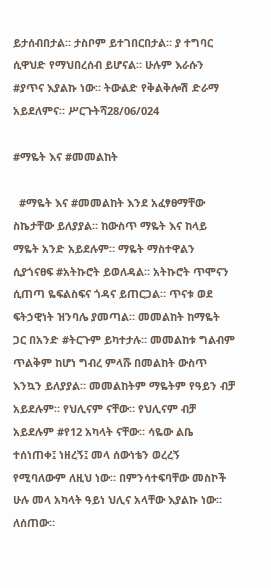ይታሰብበታል። ታስቦም ይተገበርበታል። ያ ተግባር ሲዋህድ የማህበረሰብ ይሆናል። ሁሉም እራሱን #ያጥና እያልኩ ነው። ትውልድ የቅልቅሎሽ ድራማ አይደለምና። ሥርጉትሻ28/06/024

#ማዬት እና #መመልከት

  #ማዬት እና #መመልከት እንደ አፈፃፀማቸው ስኬታቸው ይለያያል። ከውስጥ ማዬት እና ከላይ ማዬት አንድ አይደሉም። ማዬት ማስተዋልን ሲያጎናፀፍ #አትኩሮት ይወለዳል። አትኩሮት ጥሞናን ሲጠጣ ዬፍልስፍና ጎዳና ይጠርጋል። ጥናቱ ወደ ፍትኃዊነት ዝንባሌ ያመጣል። መመልከት ከማዬት ጋር በአንድ #ትርጉም ይካተታሉ። መመልከቱ ግልብም ጥልቅም ከሆነ ግብረ ምላሹ በመልከት ውስጥ እንኳን ይለያያል። መመልከትም ማዬትም የዓይን ብቻ አይደሉም። የህሊናም ናቸው። የህሊናም ብቻ አይደሉም #የ12 አካላት ናቸው። ሳዬው ልቤ ተሰነጠቀ፤ ነዘረኝ፤ መላ ሰውነቴን ወረረኝ የሚባለውም ለዚህ ነው። በምንሳተፍባቸው መስኮች ሁሉ መላ አካላት ዓይነ ህሊና አላቸው እያልኩ ነው። ለሰጠው።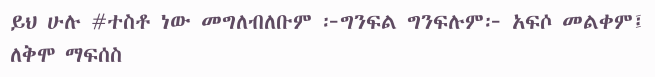ይህ ሁሉ #ተስቶ ነው መግለብለቡም ፦ግንፍል ግንፍሉም፦ አፍሶ መልቀም፤ ለቅሞ ማፍሰስ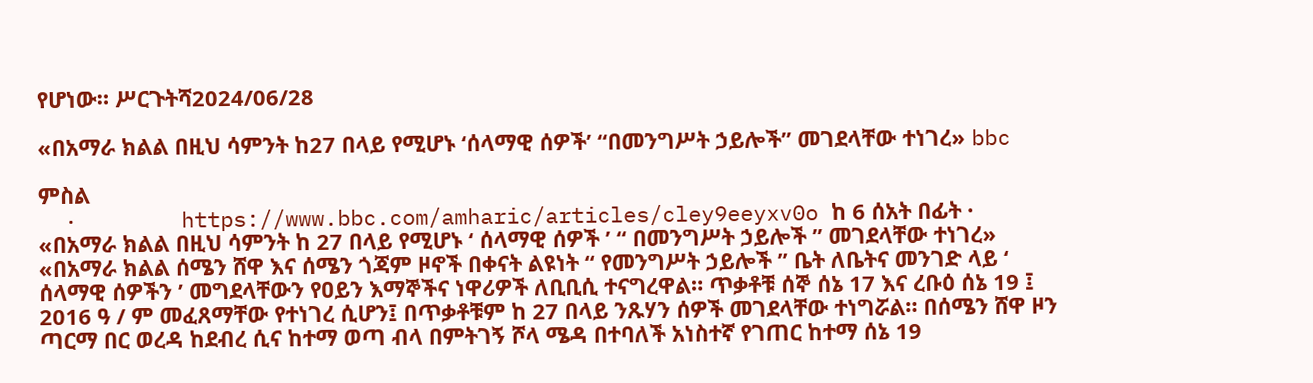የሆነው። ሥርጉትሻ2024/06/28

«በአማራ ክልል በዚህ ሳምንት ከ27 በላይ የሚሆኑ ‘ሰላማዊ ሰዎች’ “በመንግሥት ኃይሎች” መገደላቸው ተነገረ» bbc

ምስል
  ·        https://www.bbc.com/amharic/articles/cley9eeyxv0o ከ 6 ሰአት በፊት ·     «በአማራ ክልል በዚህ ሳምንት ከ 27 በላይ የሚሆኑ ‘ ሰላማዊ ሰዎች ’ “ በመንግሥት ኃይሎች ” መገደላቸው ተነገረ»     «በአማራ ክልል ሰሜን ሸዋ እና ሰሜን ጎጃም ዞኖች በቀናት ልዩነት “ የመንግሥት ኃይሎች ” ቤት ለቤትና መንገድ ላይ ‘ ሰላማዊ ሰዎችን ’ መግደላቸውን የዐይን እማኞችና ነዋሪዎች ለቢቢሲ ተናግረዋል። ጥቃቶቹ ሰኞ ሰኔ 17 እና ረቡዕ ሰኔ 19 ፤ 2016 ዓ / ም መፈጸማቸው የተነገረ ሲሆን፤ በጥቃቶቹም ከ 27 በላይ ንጹሃን ሰዎች መገደላቸው ተነግሯል። በሰሜን ሸዋ ዞን ጣርማ በር ወረዳ ከደብረ ሲና ከተማ ወጣ ብላ በምትገኝ ሾላ ሜዳ በተባለች አነስተኛ የገጠር ከተማ ሰኔ 19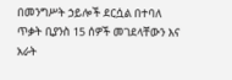በመንግሥት ኃይሎች ደርሷል በተባለ ጥቃት ቢያንስ 15 ሰዎች መገደላቸውን እና አራት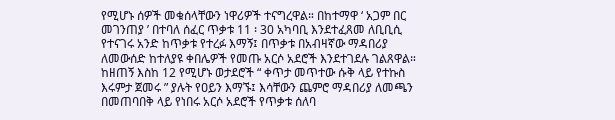የሚሆኑ ሰዎች መቁሰላቸውን ነዋሪዎች ተናግረዋል። በከተማዋ ‘ አጋም በር መገንጠያ ’ በተባለ ሰፈር ጥቃቱ 11 ፡ 30 አካባቢ እንደተፈጸመ ለቢቢሲ የተናገሩ አንድ ከጥቃቱ የተረፉ እማኝ፤ በጥቃቱ በአብዛኛው ማዳበሪያ ለመውሰድ ከተለያዩ ቀበሌዎች የመጡ አርሶ አደሮች እንደተገደሉ ገልጸዋል። ከዘጠኝ እስከ 12 የሚሆኑ ወታደሮች “ ቀጥታ መጥተው ሱቅ ላይ የተኩስ እሩምታ ጀመሩ ” ያሉት የዐይን እማኙ፤ እሳቸውን ጨምሮ ማዳበሪያ ለመጫን በመጠባበቅ ላይ የነበሩ አርሶ አደሮች የጥቃቱ ሰለባ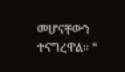መሆናቸውን ተናግረዋል። “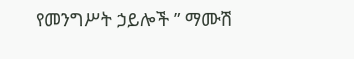የመንግሥት ኃይሎች ” ማሙሽ